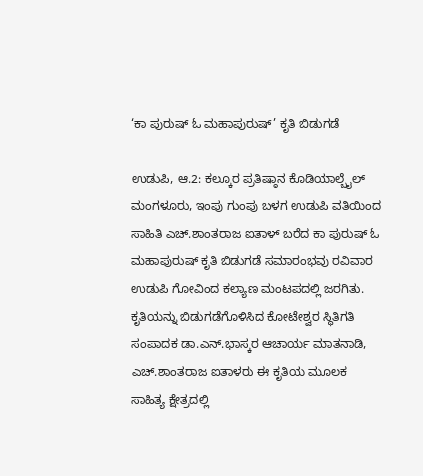‘ಕಾ ಪುರುಷ್ ಓ ಮಹಾಪುರುಷ್’ ಕೃತಿ ಬಿಡುಗಡೆ

ಉಡುಪಿ, ಆ.2: ಕಲ್ಕೂರ ಪ್ರತಿಷ್ಠಾನ ಕೊಡಿಯಾಲ್ಬೈಲ್ ಮಂಗಳೂರು, ಇಂಪು ಗುಂಪು ಬಳಗ ಉಡುಪಿ ವತಿಯಿಂದ ಸಾಹಿತಿ ಎಚ್.ಶಾಂತರಾಜ ಐತಾಳ್ ಬರೆದ ಕಾ ಪುರುಷ್ ಓ ಮಹಾಪುರುಷ್ ಕೃತಿ ಬಿಡುಗಡೆ ಸಮಾರಂಭವು ರವಿವಾರ ಉಡುಪಿ ಗೋವಿಂದ ಕಲ್ಯಾಣ ಮಂಟಪದಲ್ಲಿ ಜರಗಿತು.
ಕೃತಿಯನ್ನು ಬಿಡುಗಡೆಗೊಳಿಸಿದ ಕೋಟೇಶ್ವರ ಸ್ಥಿತಿಗತಿ ಸಂಪಾದಕ ಡಾ.ಎನ್.ಭಾಸ್ಕರ ಆಚಾರ್ಯ ಮಾತನಾಡಿ, ಎಚ್.ಶಾಂತರಾಜ ಐತಾಳರು ಈ ಕೃತಿಯ ಮೂಲಕ ಸಾಹಿತ್ಯ ಕ್ಷೇತ್ರದಲ್ಲಿ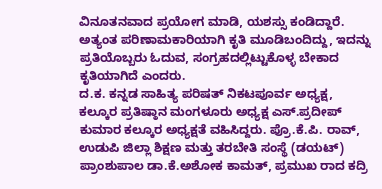ವಿನೂತನವಾದ ಪ್ರಯೋಗ ಮಾಡಿ, ಯಶಸ್ಸು ಕಂಡಿದ್ದಾರೆ. ಅತ್ಯಂತ ಪರಿಣಾಮಕಾರಿಯಾಗಿ ಕೃತಿ ಮೂಡಿಬಂದಿದ್ದು, ಇದನ್ನು ಪ್ರತಿಯೊಬ್ಬರು ಓದುವ, ಸಂಗ್ರಹದಲ್ಲಿಟ್ಟುಕೊಳ್ಳ ಬೇಕಾದ ಕೃತಿಯಾಗಿದೆ ಎಂದರು.
ದ.ಕ. ಕನ್ನಡ ಸಾಹಿತ್ಯ ಪರಿಷತ್ ನಿಕಟಪೂರ್ವ ಅಧ್ಯಕ್ಷ, ಕಲ್ಕೂರ ಪ್ರತಿಷ್ಠಾನ ಮಂಗಳೂರು ಅಧ್ಯಕ್ಷ ಎಸ್.ಪ್ರದೀಪ್ ಕುಮಾರ ಕಲ್ಕೂರ ಅಧ್ಯಕ್ಷತೆ ವಹಿಸಿದ್ದರು. ಪ್ರೊ.ಕೆ.ಪಿ. ರಾವ್, ಉಡುಪಿ ಜಿಲ್ಲಾ ಶಿಕ್ಷಣ ಮತ್ತು ತರಬೇತಿ ಸಂಸ್ಥೆ (ಡಯಟ್) ಪ್ರಾಂಶುಪಾಲ ಡಾ.ಕೆ.ಅಶೋಕ ಕಾಮತ್, ಪ್ರಮುಖ ರಾದ ಕದ್ರಿ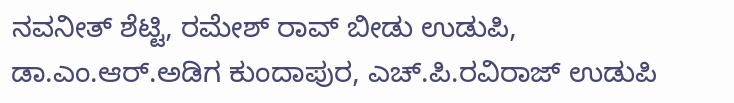ನವನೀತ್ ಶೆಟ್ಟಿ, ರಮೇಶ್ ರಾವ್ ಬೀಡು ಉಡುಪಿ, ಡಾ.ಎಂ.ಆರ್.ಅಡಿಗ ಕುಂದಾಪುರ, ಎಚ್.ಪಿ.ರವಿರಾಜ್ ಉಡುಪಿ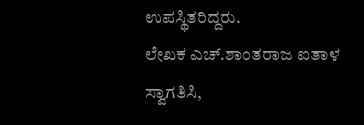ಉಪಸ್ಥಿತರಿದ್ದರು.
ಲೇಖಕ ಎಚ್.ಶಾಂತರಾಜ ಐತಾಳ ಸ್ವಾಗತಿಸಿ,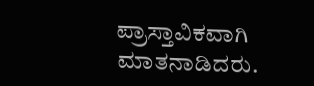ಪ್ರಾಸ್ತಾವಿಕವಾಗಿ ಮಾತನಾಡಿದರು.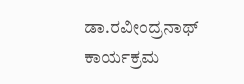ಡಾ.ರವೀಂದ್ರನಾಥ್ ಕಾರ್ಯಕ್ರಮ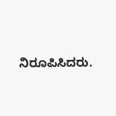ನಿರೂಪಿಸಿದರು.